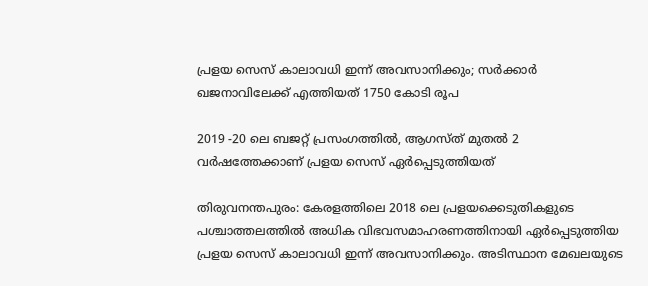പ്രളയ സെസ് കാലാവധി ഇന്ന് അവസാനിക്കും; സർക്കാർ ഖജനാവിലേക്ക് എത്തിയത് 1750 കോടി രൂപ

2019 -20 ലെ ബജറ്റ് പ്രസംഗത്തില്‍, ആഗസ്ത് മുതല്‍ 2 വര്‍ഷത്തേക്കാണ് പ്രളയ സെസ് ഏര്‍പ്പെടുത്തിയത്

തിരുവനന്തപുരം: കേരളത്തിലെ 2018 ലെ പ്രളയക്കെടുതികളുടെ പശ്ചാത്തലത്തിൽ അധിക വിഭവസമാഹരണത്തിനായി ഏർപ്പെടുത്തിയ പ്രളയ സെസ് കാലാവധി ഇന്ന് അവസാനിക്കും. അടിസ്ഥാന മേഖലയുടെ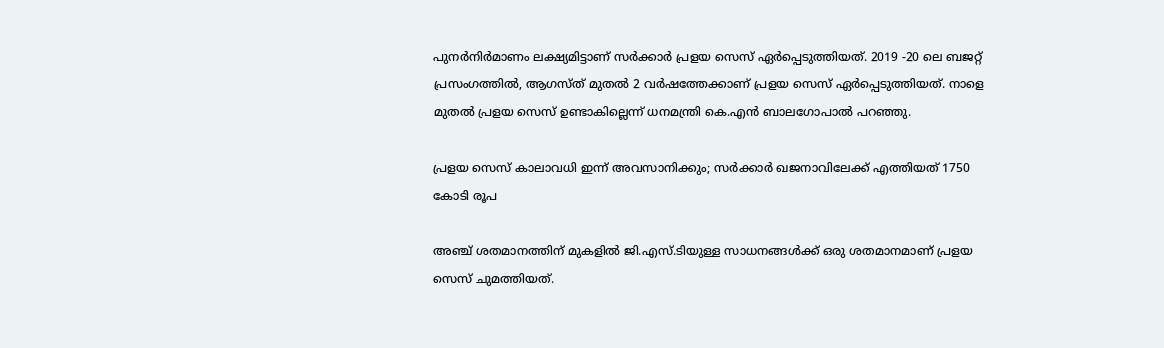പുനര്‍നിര്‍മാണം ലക്ഷ്യമിട്ടാണ് സര്‍ക്കാര്‍ പ്രളയ സെസ് ഏര്‍പ്പെടുത്തിയത്. 2019 -20 ലെ ബജറ്റ് പ്രസംഗത്തില്‍, ആഗസ്ത് മുതല്‍ 2 വര്‍ഷത്തേക്കാണ് പ്രളയ സെസ് ഏര്‍പ്പെടുത്തിയത്. നാളെ മുതൽ പ്രളയ സെസ് ഉണ്ടാകില്ലെന്ന് ധനമന്ത്രി കെ.എൻ ബാലഗോപാൽ പറഞ്ഞു.

പ്രളയ സെസ് കാലാവധി ഇന്ന് അവസാനിക്കും; സർക്കാർ ഖജനാവിലേക്ക് എത്തിയത് 1750 കോടി രൂപ

അഞ്ച് ശതമാനത്തിന് മുകളിൽ ജി.എസ്.ടിയുള്ള സാധനങ്ങൾക്ക് ഒരു ശതമാനമാണ് പ്രളയ സെസ് ചുമത്തിയത്.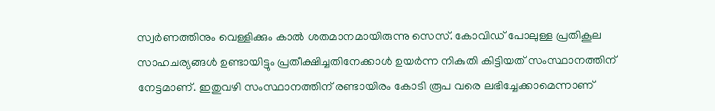സ്വർണത്തിനും വെള്ളിക്കും കാൽ ശതമാനമായിരുന്നു സെസ്. കോവിഡ് പോലുള്ള പ്രതികൂല സാഹചര്യങ്ങള്‍ ഉണ്ടായിട്ടും പ്രതീക്ഷിച്ചതിനേക്കാള്‍ ഉയര്‍ന്ന നികുതി കിട്ടിയത് സംസ്ഥാനത്തിന് നേട്ടമാണ്. ഇതുവഴി സംസ്ഥാനത്തിന് രണ്ടായിരം കോടി രൂപ വരെ ലഭിച്ചേക്കാമെന്നാണ്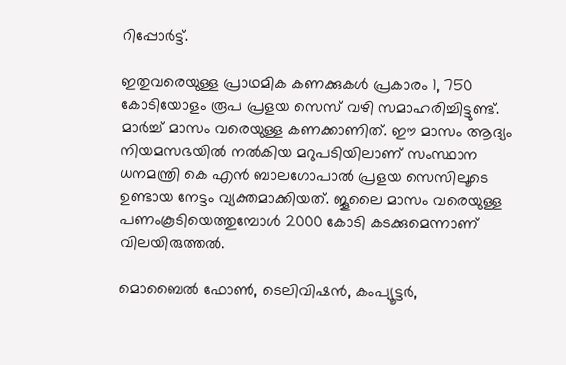റിപ്പോർട്ട്.

ഇതുവരെയുള്ള പ്രാഥമിക കണക്കുകൾ പ്രകാരം 1, 750 കോടിയോളം രൂപ പ്രളയ സെസ് വഴി സമാഹരിച്ചിട്ടുണ്ട്. മാർച്ച് മാസം വരെയുള്ള കണക്കാണിത്. ഈ മാസം ആദ്യം നിയമസഭയില്‍ നല്‍കിയ മറുപടിയിലാണ് സംസ്ഥാന ധനമന്ത്രി കെ എന്‍ ബാലഗോപാല്‍ പ്രളയ സെസിലൂടെ ഉണ്ടായ നേട്ടം വ്യക്തമാക്കിയത്. ജൂലൈ മാസം വരെയുള്ള പണംകൂടിയെത്തുമ്പോൾ 2000 കോടി കടക്കുമെന്നാണ് വിലയിരുത്തൽ.

മൊബൈൽ ഫോൺ, ടെലിവിഷൻ, കംപ്യൂട്ടർ,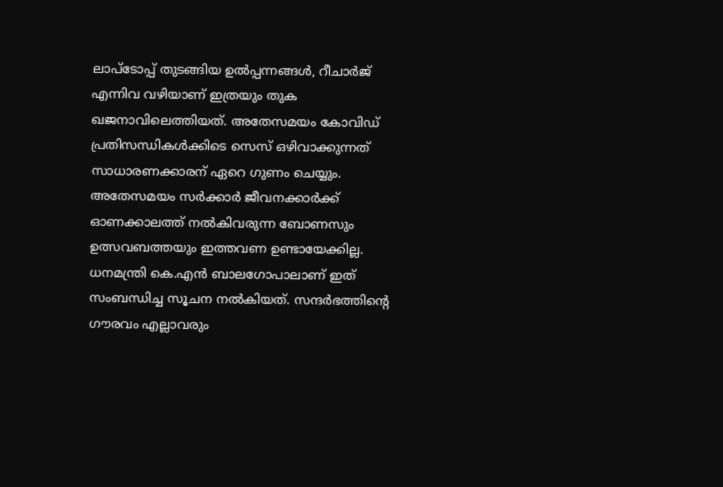ലാപ്‌ടോപ്പ് തുടങ്ങിയ ഉൽപ്പന്നങ്ങൾ, റീചാർജ് എന്നിവ വഴിയാണ് ഇത്രയും തുക ഖജനാവിലെത്തിയത്. അതേസമയം കോവിഡ് പ്രതിസന്ധികൾക്കിടെ സെസ് ഒഴിവാക്കുന്നത് സാധാരണക്കാരന് ഏറെ ഗുണം ചെയ്യും. അതേസമയം സര്‍ക്കാര്‍ ജീവനക്കാര്‍ക്ക് ഓണക്കാലത്ത് നല്‍കിവരുന്ന ബോണസും ഉത്സവബത്തയും ഇത്തവണ ഉണ്ടായേക്കില്ല. ധനമന്ത്രി കെ.എൻ ബാലഗോപാലാണ് ഇത് സംബന്ധിച്ച സൂചന നൽകിയത്. സന്ദർഭത്തിന്റെ ഗൗരവം എല്ലാവരും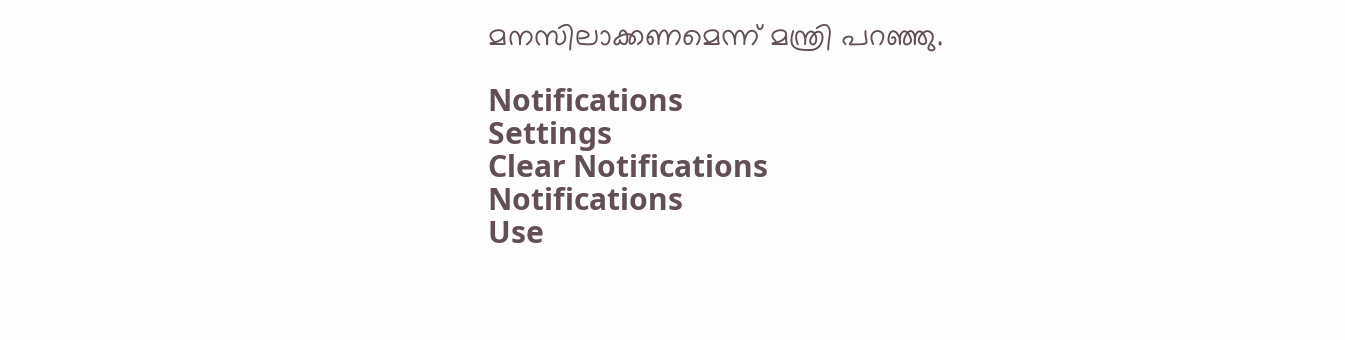മനസിലാക്കണമെന്ന് മന്ത്രി പറഞ്ഞു.

Notifications
Settings
Clear Notifications
Notifications
Use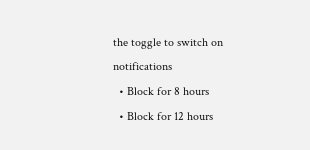the toggle to switch on notifications
  • Block for 8 hours
  • Block for 12 hours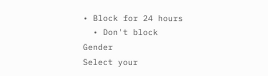• Block for 24 hours
  • Don't block
Gender
Select your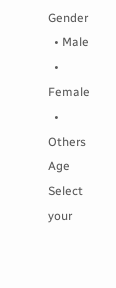Gender
  • Male
  • Female
  • Others
Age
Select your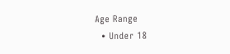Age Range
  • Under 18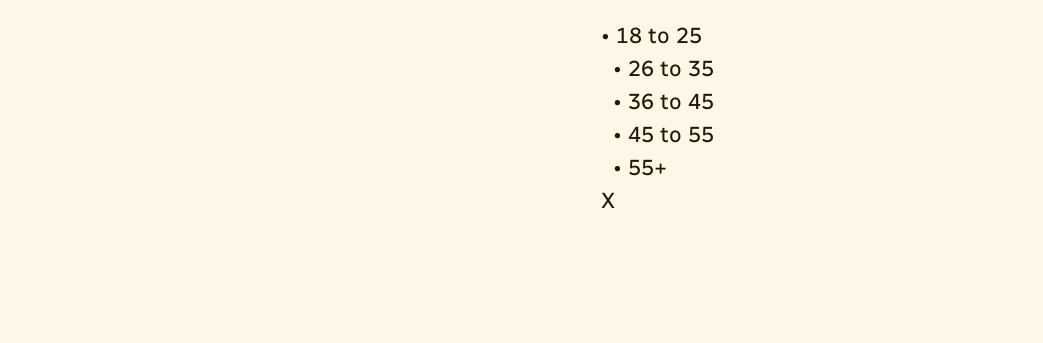• 18 to 25
  • 26 to 35
  • 36 to 45
  • 45 to 55
  • 55+
X